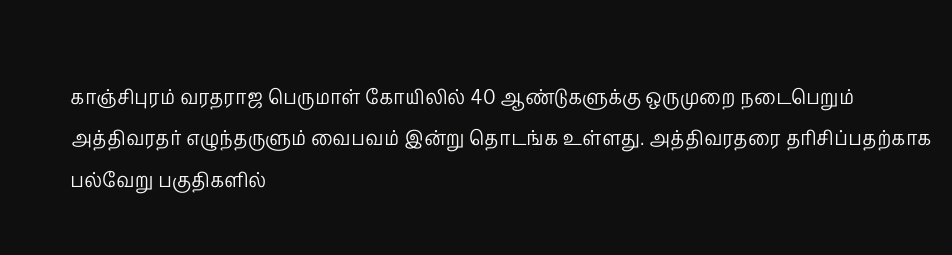காஞ்சிபுரம் வரதராஜ பெருமாள் கோயிலில் 40 ஆண்டுகளுக்கு ஒருமுறை நடைபெறும் அத்திவரதர் எழுந்தருளும் வைபவம் இன்று தொடங்க உள்ளது. அத்திவரதரை தரிசிப்பதற்காக பல்வேறு பகுதிகளில்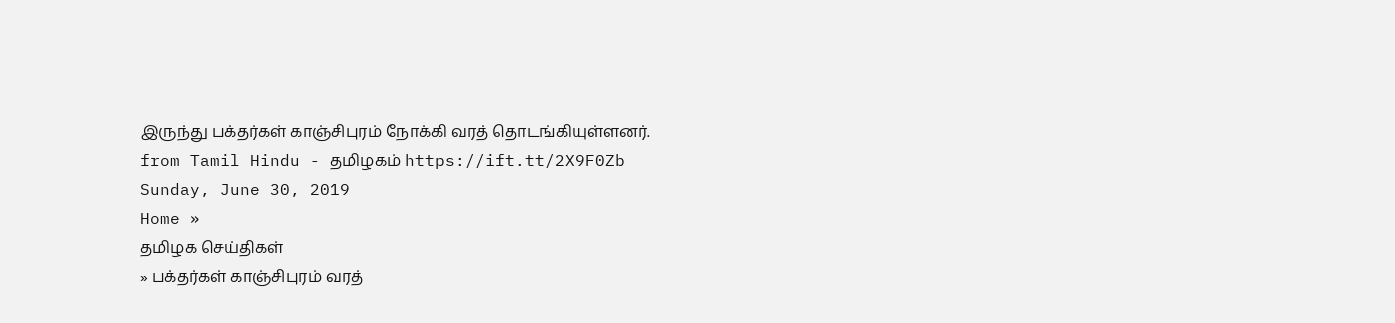இருந்து பக்தர்கள் காஞ்சிபுரம் நோக்கி வரத் தொடங்கியுள்ளனர்.
from Tamil Hindu - தமிழகம் https://ift.tt/2X9F0Zb
Sunday, June 30, 2019
Home »
தமிழக செய்திகள்
» பக்தர்கள் காஞ்சிபுரம் வரத்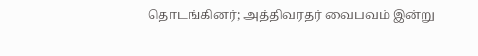தொடங்கினர்; அத்திவரதர் வைபவம் இன்று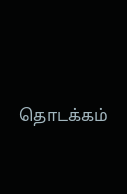தொடக்கம்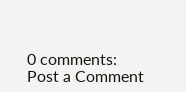0 comments:
Post a Comment